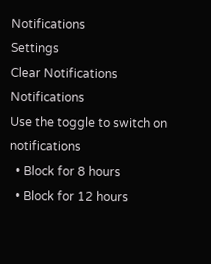Notifications
Settings
Clear Notifications
Notifications
Use the toggle to switch on notifications
  • Block for 8 hours
  • Block for 12 hours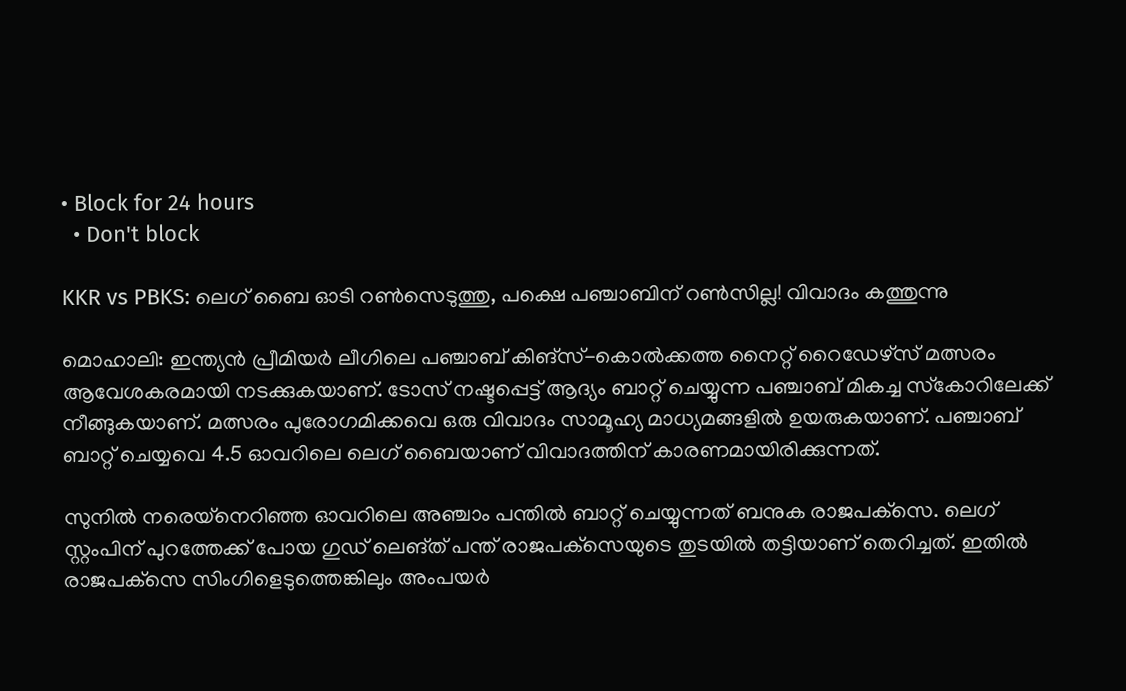• Block for 24 hours
  • Don't block

KKR vs PBKS: ലെഗ് ബൈ ഓടി റണ്‍സെടുത്തു, പക്ഷെ പഞ്ചാബിന് റണ്‍സില്ല! വിവാദം കത്തുന്നു

മൊഹാലി: ഇന്ത്യന്‍ പ്രീമിയര്‍ ലീഗിലെ പഞ്ചാബ് കിങ്‌സ്-കൊല്‍ക്കത്ത നൈറ്റ് റൈഡേഴ്‌സ് മത്സരം ആവേശകരമായി നടക്കുകയാണ്. ടോസ് നഷ്ടപ്പെട്ട് ആദ്യം ബാറ്റ് ചെയ്യുന്ന പഞ്ചാബ് മികച്ച സ്‌കോറിലേക്ക് നീങ്ങുകയാണ്. മത്സരം പുരോഗമിക്കവെ ഒരു വിവാദം സാമൂഹ്യ മാധ്യമങ്ങളില്‍ ഉയരുകയാണ്. പഞ്ചാബ് ബാറ്റ് ചെയ്യവെ 4.5 ഓവറിലെ ലെഗ് ബൈയാണ് വിവാദത്തിന് കാരണമായിരിക്കുന്നത്.

സുനില്‍ നരെയ്‌നെറിഞ്ഞ ഓവറിലെ അഞ്ചാം പന്തില്‍ ബാറ്റ് ചെയ്യുന്നത് ബനുക രാജപക്‌സെ. ലെഗ് സ്റ്റംപിന് പുറത്തേക്ക് പോയ ഗുഡ് ലെങ്ത് പന്ത് രാജപക്‌സെയുടെ തുടയില്‍ തട്ടിയാണ് തെറിച്ചത്. ഇതില്‍ രാജപക്‌സെ സിംഗിളെടുത്തെങ്കിലും അംപയര്‍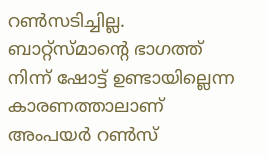റണ്‍സടിച്ചില്ല. ബാറ്റ്‌സ്മാന്റെ ഭാഗത്ത് നിന്ന് ഷോട്ട് ഉണ്ടായില്ലെന്ന കാരണത്താലാണ് അംപയര്‍ റണ്‍സ്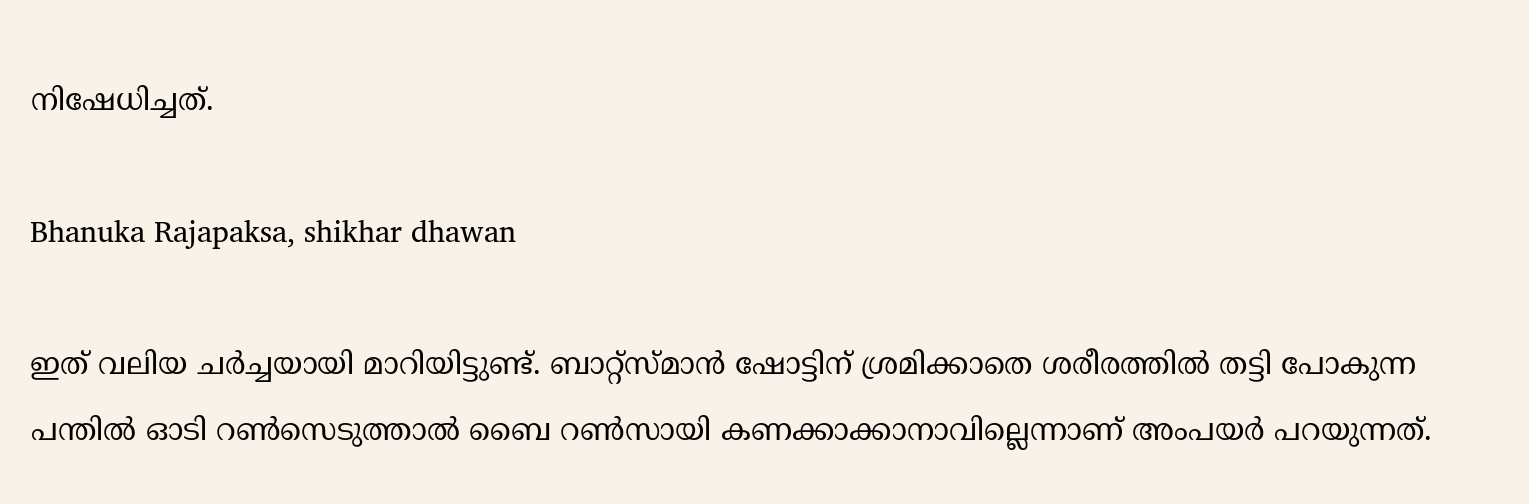നിഷേധിച്ചത്.

Bhanuka Rajapaksa, shikhar dhawan

ഇത് വലിയ ചര്‍ച്ചയായി മാറിയിട്ടുണ്ട്. ബാറ്റ്‌സ്മാന്‍ ഷോട്ടിന് ശ്രമിക്കാതെ ശരീരത്തില്‍ തട്ടി പോകുന്ന പന്തില്‍ ഓടി റണ്‍സെടുത്താല്‍ ബൈ റണ്‍സായി കണക്കാക്കാനാവില്ലെന്നാണ് അംപയര്‍ പറയുന്നത്.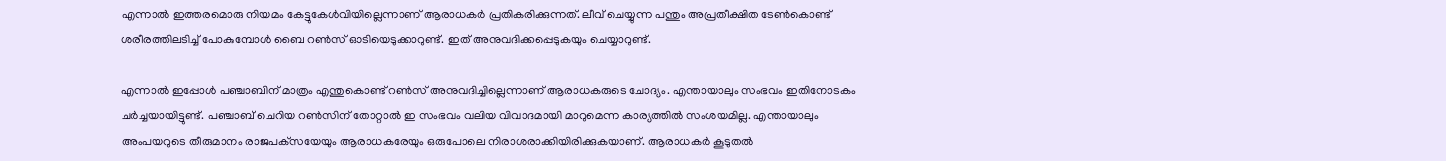എന്നാല്‍ ഇത്തരമൊരു നിയമം കേട്ടുകേള്‍വിയില്ലെന്നാണ് ആരാധകര്‍ പ്രതികരിക്കുന്നത്. ലീവ് ചെയ്യുന്ന പന്തും അപ്രതീക്ഷിത ടേണ്‍കൊണ്ട് ശരീരത്തിലടിച്ച് പോകുമ്പോള്‍ ബൈ റണ്‍സ് ഓടിയെടുക്കാറുണ്ട്. ഇത് അനുവദിക്കപ്പെടുകയും ചെയ്യാറുണ്ട്.

എന്നാല്‍ ഇപ്പോള്‍ പഞ്ചാബിന് മാത്രം എന്തുകൊണ്ട് റണ്‍സ് അനുവദിച്ചില്ലെന്നാണ് ആരാധകരുടെ ചോദ്യം. എന്തായാലും സംഭവം ഇതിനോടകം ചര്‍ച്ചയായിട്ടുണ്ട്. പഞ്ചാബ് ചെറിയ റണ്‍സിന് തോറ്റാല്‍ ഇ സംഭവം വലിയ വിവാദമായി മാറുമെന്ന കാര്യത്തില്‍ സംശയമില്ല. എന്തായാലും അംപയറുടെ തീരുമാനം രാജപക്‌സയേയും ആരാധകരേയും ഒരുപോലെ നിരാശരാക്കിയിരിക്കുകയാണ്. ആരാധകര്‍ കൂടുതല്‍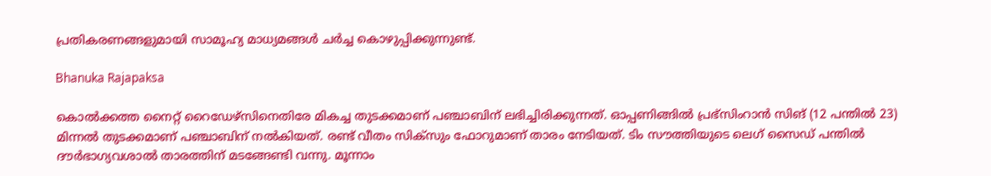പ്രതികരണങ്ങളുമായി സാമൂഹ്യ മാധ്യമങ്ങള്‍ ചര്‍ച്ച കൊഴുപ്പിക്കുന്നുണ്ട്.

Bhanuka Rajapaksa

കൊല്‍ക്കത്ത നൈറ്റ് റൈഡേഴ്‌സിനെതിരേ മികച്ച തുടക്കമാണ് പഞ്ചാബിന് ലഭിച്ചിരിക്കുന്നത്. ഓപ്പണിങ്ങില്‍ പ്രഭ്‌സിംറാന്‍ സിങ് (12 പന്തില്‍ 23) മിന്നല്‍ തുടക്കമാണ് പഞ്ചാബിന് നല്‍കിയത്. രണ്ട് വീതം സിക്‌സും ഫോറുമാണ് താരം നേടിയത്. ടിം സൗത്തിയുടെ ലെഗ് സൈഡ് പന്തില്‍ ദൗര്‍ഭാഗ്യവശാല്‍ താരത്തിന് മടങ്ങേണ്ടി വന്നു. മൂന്നാം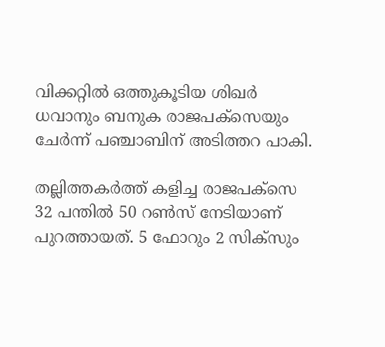വിക്കറ്റില്‍ ഒത്തുകൂടിയ ശിഖര്‍ ധവാനും ബനുക രാജപക്‌സെയും ചേര്‍ന്ന് പഞ്ചാബിന് അടിത്തറ പാകി.

തല്ലിത്തകര്‍ത്ത് കളിച്ച രാജപക്‌സെ 32 പന്തില്‍ 50 റണ്‍സ് നേടിയാണ് പുറത്തായത്. 5 ഫോറും 2 സിക്‌സും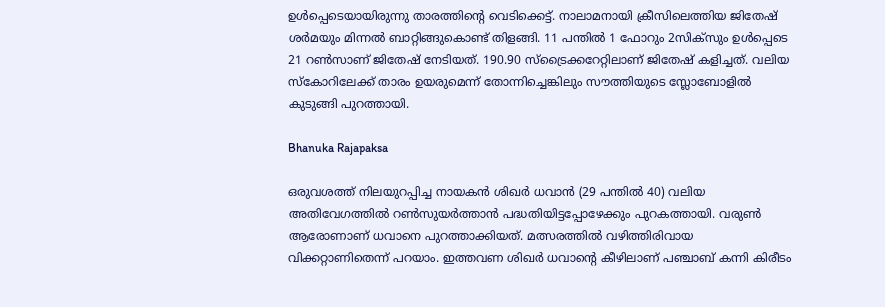ഉള്‍പ്പെടെയായിരുന്നു താരത്തിന്റെ വെടിക്കെട്ട്. നാലാമനായി ക്രീസിലെത്തിയ ജിതേഷ് ശര്‍മയും മിന്നല്‍ ബാറ്റിങ്ങുകൊണ്ട് തിളങ്ങി. 11 പന്തില്‍ 1 ഫോറും 2സിക്‌സും ഉള്‍പ്പെടെ 21 റണ്‍സാണ് ജിതേഷ് നേടിയത്. 190.90 സ്‌ട്രൈക്കറേറ്റിലാണ് ജിതേഷ് കളിച്ചത്. വലിയ സ്‌കോറിലേക്ക് താരം ഉയരുമെന്ന് തോന്നിച്ചെങ്കിലും സൗത്തിയുടെ സ്ലോബോളില്‍ കുടുങ്ങി പുറത്തായി.

Bhanuka Rajapaksa

ഒരുവശത്ത് നിലയുറപ്പിച്ച നായകന്‍ ശിഖര്‍ ധവാന്‍ (29 പന്തില്‍ 40) വലിയ അതിവേഗത്തില്‍ റണ്‍സുയര്‍ത്താന്‍ പദ്ധതിയിട്ടപ്പോഴേക്കും പുറകത്തായി. വരുണ്‍ ആരോണാണ് ധവാനെ പുറത്താക്കിയത്. മത്സരത്തില്‍ വഴിത്തിരിവായ വിക്കറ്റാണിതെന്ന് പറയാം. ഇത്തവണ ശിഖര്‍ ധവാന്റെ കീഴിലാണ് പഞ്ചാബ് കന്നി കിരീടം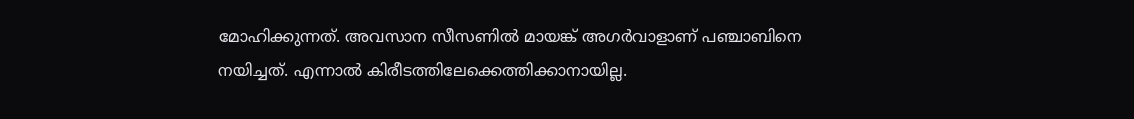മോഹിക്കുന്നത്. അവസാന സീസണില്‍ മായങ്ക് അഗര്‍വാളാണ് പഞ്ചാബിനെ നയിച്ചത്. എന്നാല്‍ കിരീടത്തിലേക്കെത്തിക്കാനായില്ല.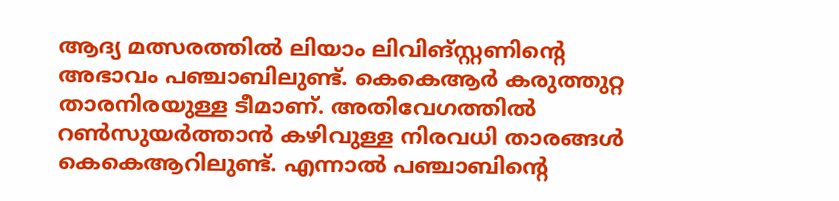ആദ്യ മത്സരത്തില്‍ ലിയാം ലിവിങ്സ്റ്റണിന്റെ അഭാവം പഞ്ചാബിലുണ്ട്. കെകെആര്‍ കരുത്തുറ്റ താരനിരയുള്ള ടീമാണ്. അതിവേഗത്തില്‍ റണ്‍സുയര്‍ത്താന്‍ കഴിവുള്ള നിരവധി താരങ്ങള്‍ കെകെആറിലുണ്ട്. എന്നാല്‍ പഞ്ചാബിന്റെ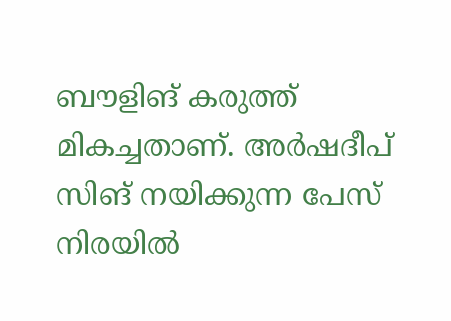ബൗളിങ് കരുത്ത് മികച്ചതാണ്. അര്‍ഷദീപ് സിങ് നയിക്കുന്ന പേസ് നിരയില്‍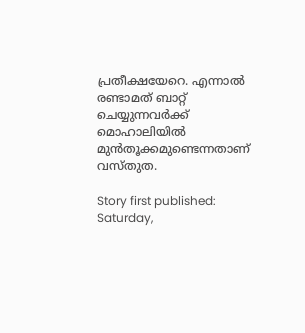പ്രതീക്ഷയേറെ. എന്നാല്‍ രണ്ടാമത് ബാറ്റ് ചെയ്യുന്നവര്‍ക്ക് മൊഹാലിയില്‍ മുന്‍തൂക്കമുണ്ടെന്നതാണ് വസ്തുത.

Story first published: Saturday,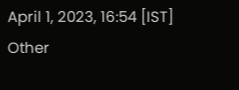April 1, 2023, 16:54 [IST]
Other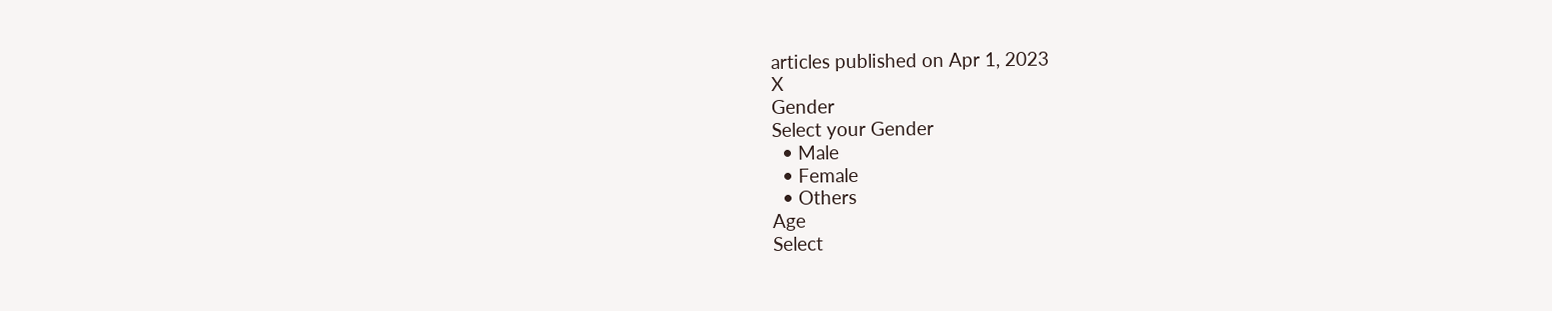articles published on Apr 1, 2023
X
Gender
Select your Gender
  • Male
  • Female
  • Others
Age
Select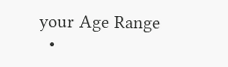your Age Range
  •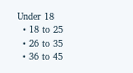Under 18
  • 18 to 25
  • 26 to 35
  • 36 to 45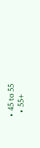• 45 to 55
  • 55+